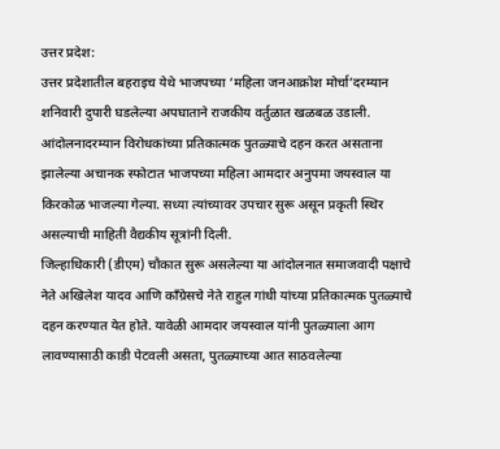उत्तर प्रदेश:
उत्तर प्रदेशातील बहराइच येथे भाजपच्या ‘महिला जनआक्रोश मोर्चा’दरम्यान शनिवारी दुपारी घडलेल्या अपघाताने राजकीय वर्तुळात खळबळ उडाली. आंदोलनादरम्यान विरोधकांच्या प्रतिकात्मक पुतळ्याचे दहन करत असताना झालेल्या अचानक स्फोटात भाजपच्या महिला आमदार अनुपमा जयस्वाल या किरकोळ भाजल्या गेल्या. सध्या त्यांच्यावर उपचार सुरू असून प्रकृती स्थिर असल्याची माहिती वैद्यकीय सूत्रांनी दिली.
जिल्हाधिकारी (डीएम) चौकात सुरू असलेल्या या आंदोलनात समाजवादी पक्षाचे नेते अखिलेश यादव आणि काँग्रेसचे नेते राहुल गांधी यांच्या प्रतिकात्मक पुतळ्याचे दहन करण्यात येत होते. यावेळी आमदार जयस्वाल यांनी पुतळ्याला आग लावण्यासाठी काडी पेटवली असता, पुतळ्याच्या आत साठवलेल्या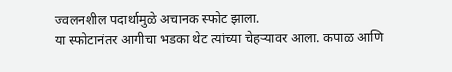ज्वलनशील पदार्थामुळे अचानक स्फोट झाला.
या स्फोटानंतर आगीचा भडका थेट त्यांच्या चेहऱ्यावर आला. कपाळ आणि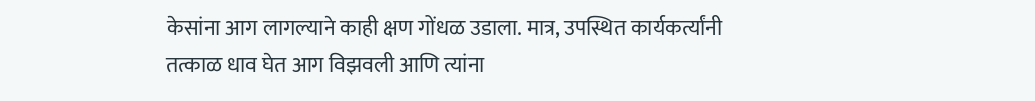केसांना आग लागल्याने काही क्षण गोंधळ उडाला. मात्र, उपस्थित कार्यकर्त्यांनी तत्काळ धाव घेत आग विझवली आणि त्यांना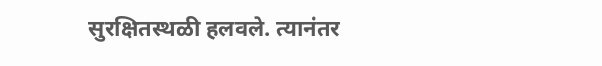सुरक्षितस्थळी हलवले. त्यानंतर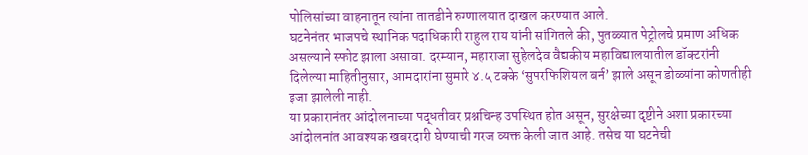पोलिसांच्या वाहनातून त्यांना तातडीने रुग्णालयात दाखल करण्यात आले.
घटनेनंतर भाजपचे स्थानिक पदाधिकारी राहुल राय यांनी सांगितले की, पुतळ्यात पेट्रोलचे प्रमाण अधिक असल्याने स्फोट झाला असावा. दरम्यान, महाराजा सुहेलदेव वैद्यकीय महाविद्यालयातील डॉक्टरांनी दिलेल्या माहितीनुसार, आमदारांना सुमारे ४.५ टक्के ‘सुपरफिशियल बर्न’ झाले असून डोळ्यांना कोणतीही इजा झालेली नाही.
या प्रकारानंतर आंदोलनाच्या पद्धतीवर प्रश्नचिन्ह उपस्थित होत असून, सुरक्षेच्या दृष्टीने अशा प्रकारच्या आंदोलनांत आवश्यक खबरदारी घेण्याची गरज व्यक्त केली जात आहे. तसेच या घटनेची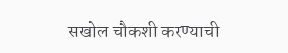सखोल चौकशी करण्याची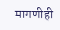मागणीही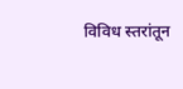विविध स्तरांतून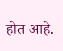होत आहे.